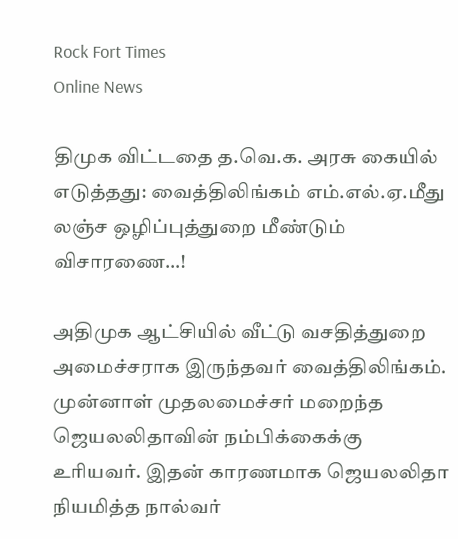Rock Fort Times
Online News

திமுக விட்டதை த.வெ.க. அரசு கையில் எடுத்தது: வைத்திலிங்கம் எம்.எல்.ஏ.மீது லஞ்ச ஒழிப்புத்துறை மீண்டும் விசாரணை…!

அதிமுக ஆட்சியில் வீட்டு வசதித்துறை அமைச்சராக இருந்தவர் வைத்திலிங்கம். முன்னாள் முதலமைச்சர் மறைந்த ஜெயலலிதாவின் நம்பிக்கைக்கு உரியவர். இதன் காரணமாக ஜெயலலிதா நியமித்த நால்வர்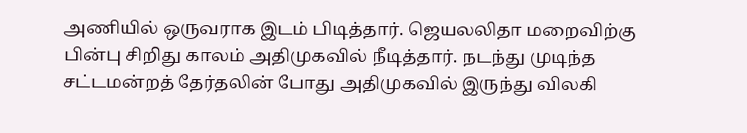அணியில் ஒருவராக இடம் பிடித்தார். ஜெயலலிதா மறைவிற்கு பின்பு சிறிது காலம் அதிமுகவில் நீடித்தார். நடந்து முடிந்த சட்டமன்றத் தேர்தலின் போது அதிமுகவில் இருந்து விலகி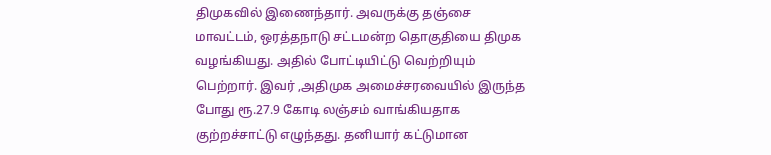திமுகவில் இணைந்தார். அவருக்கு தஞ்சை மாவட்டம், ஒரத்தநாடு சட்டமன்ற தொகுதியை திமுக வழங்கியது. அதில் போட்டியிட்டு வெற்றியும் பெற்றார். இவர் ,அதிமுக அமைச்சரவையில் இருந்த போது ரூ.27.9 கோடி லஞ்சம் வாங்கியதாக குற்றச்சாட்டு எழுந்தது. தனியார் கட்டுமான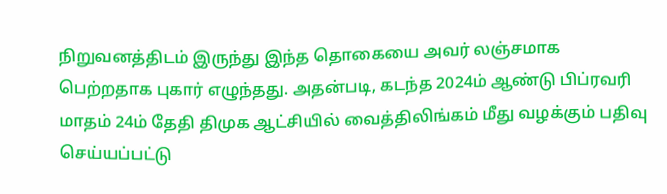நிறுவனத்திடம் இருந்து இந்த தொகையை அவர் லஞ்சமாக பெற்றதாக புகார் எழுந்தது. அதன்படி, கடந்த 2024ம் ஆண்டு பிப்ரவரி மாதம் 24ம் தேதி திமுக ஆட்சியில் வைத்திலிங்கம் மீது வழக்கும் பதிவு செய்யப்பட்டு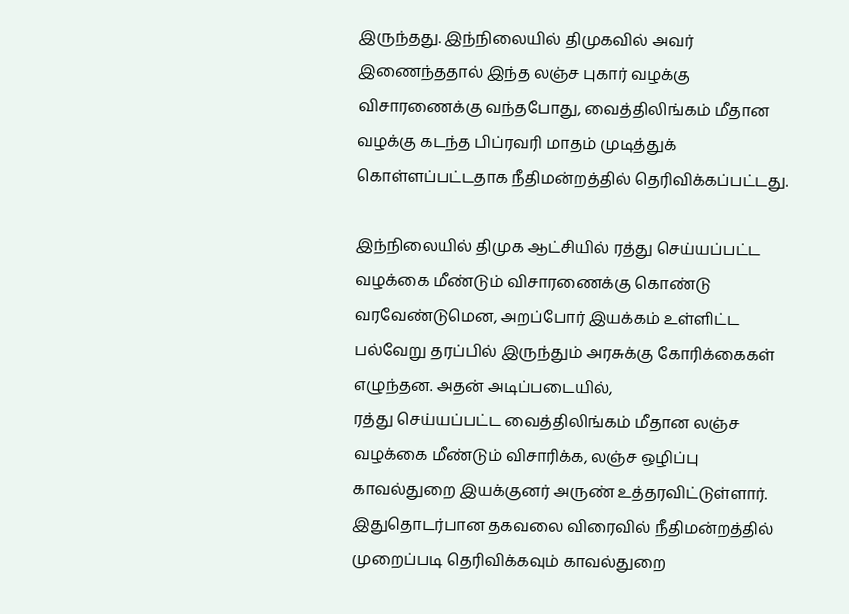இருந்தது. இந்நிலையில் திமுகவில் அவர் இணைந்ததால் இந்த லஞ்ச புகார் வழக்கு விசாரணைக்கு வந்தபோது, வைத்திலிங்கம் மீதான வழக்கு கடந்த பிப்ரவரி மாதம் முடித்துக் கொள்ளப்பட்டதாக நீதிமன்றத்தில் தெரிவிக்கப்பட்டது.

இந்நிலையில் திமுக ஆட்சியில் ரத்து செய்யப்பட்ட வழக்கை மீண்டும் விசாரணைக்கு கொண்டு வரவேண்டுமென, அறப்போர் இயக்கம் உள்ளிட்ட பல்வேறு தரப்பில் இருந்தும் அரசுக்கு கோரிக்கைகள் எழுந்தன. அதன் அடிப்படையில்,
ரத்து செய்யப்பட்ட வைத்திலிங்கம் மீதான லஞ்ச வழக்கை மீண்டும் விசாரிக்க, லஞ்ச ஒழிப்பு காவல்துறை இயக்குனர் அருண் உத்தரவிட்டுள்ளார். இதுதொடர்பான தகவலை விரைவில் நீதிமன்றத்தில் முறைப்படி தெரிவிக்கவும் காவல்துறை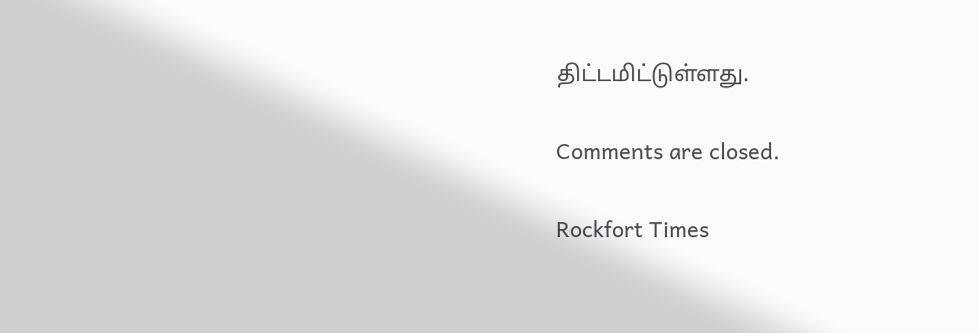திட்டமிட்டுள்ளது.

Comments are closed.

Rockfort Times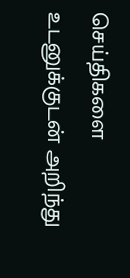செய்திகளை உடனுக்குடன் அறிந்து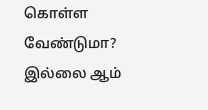கொள்ள வேண்டுமா? இல்லை ஆம்